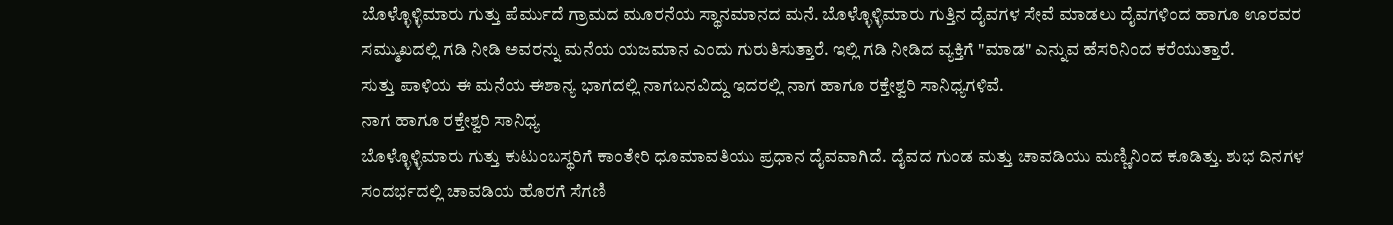ಬೊಳ್ಳೊಳ್ಳಿಮಾರು ಗುತ್ತು ಪೆರ್ಮುದೆ ಗ್ರಾಮದ ಮೂರನೆಯ ಸ್ಥಾನಮಾನದ ಮನೆ. ಬೊಳ್ಳೊಳ್ಳಿಮಾರು ಗುತ್ತಿನ ದೈವಗಳ ಸೇವೆ ಮಾಡಲು ದೈವಗಳಿಂದ ಹಾಗೂ ಊರವರ ಸಮ್ಮುಖದಲ್ಲಿ ಗಡಿ ನೀಡಿ ಅವರನ್ನು ಮನೆಯ ಯಜಮಾನ ಎಂದು ಗುರುತಿಸುತ್ತಾರೆ. ಇಲ್ಲಿ ಗಡಿ ನೀಡಿದ ವ್ಯಕ್ತಿಗೆ "ಮಾಡ" ಎನ್ನುವ ಹೆಸರಿನಿಂದ ಕರೆಯುತ್ತಾರೆ.
ಸುತ್ತು ಪಾಳಿಯ ಈ ಮನೆಯ ಈಶಾನ್ಯ ಭಾಗದಲ್ಲಿ ನಾಗಬನವಿದ್ದು ಇದರಲ್ಲಿ ನಾಗ ಹಾಗೂ ರಕ್ತೇಶ್ವರಿ ಸಾನಿಧ್ಯಗಳಿವೆ.
ನಾಗ ಹಾಗೂ ರಕ್ತೇಶ್ವರಿ ಸಾನಿಧ್ಯ
ಬೊಳ್ಳೊಳ್ಳಿಮಾರು ಗುತ್ತು ಕುಟುಂಬಸ್ಥರಿಗೆ ಕಾಂತೇರಿ ಧೂಮಾವತಿಯು ಪ್ರಧಾನ ದೈವವಾಗಿದೆ. ದೈವದ ಗುಂಡ ಮತ್ತು ಚಾವಡಿಯು ಮಣ್ಣಿನಿಂದ ಕೂಡಿತ್ತು. ಶುಭ ದಿನಗಳ ಸಂದರ್ಭದಲ್ಲಿ ಚಾವಡಿಯ ಹೊರಗೆ ಸೆಗಣಿ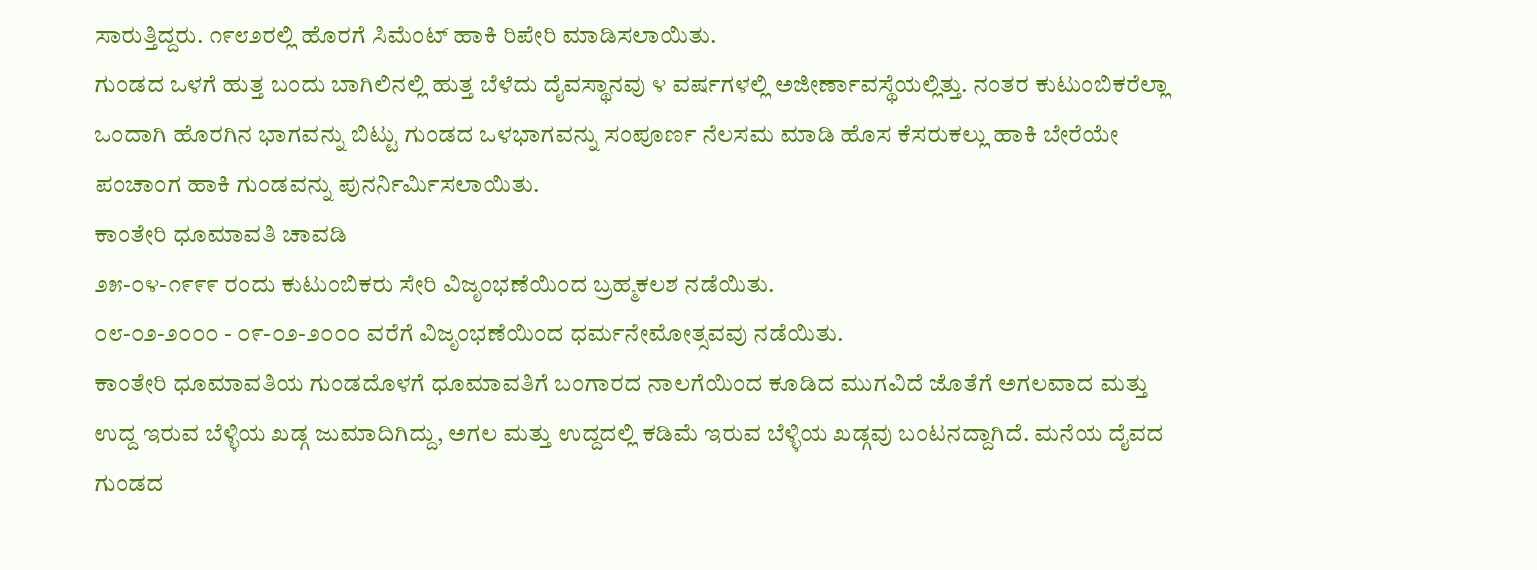ಸಾರುತ್ತಿದ್ದರು. ೧೯೮೨ರಲ್ಲಿ ಹೊರಗೆ ಸಿಮೆಂಟ್ ಹಾಕಿ ರಿಪೇರಿ ಮಾಡಿಸಲಾಯಿತು.
ಗುಂಡದ ಒಳಗೆ ಹುತ್ತ ಬಂದು ಬಾಗಿಲಿನಲ್ಲಿ ಹುತ್ತ ಬೆಳೆದು ದೈವಸ್ಥಾನವು ೪ ವರ್ಷಗಳಲ್ಲಿ ಅಜೀರ್ಣಾವಸ್ಥೆಯಲ್ಲಿತ್ತು. ನಂತರ ಕುಟುಂಬಿಕರೆಲ್ಲಾ ಒಂದಾಗಿ ಹೊರಗಿನ ಭಾಗವನ್ನು ಬಿಟ್ಟು ಗುಂಡದ ಒಳಭಾಗವನ್ನು ಸಂಪೂರ್ಣ ನೆಲಸಮ ಮಾಡಿ ಹೊಸ ಕೆಸರುಕಲ್ಲು ಹಾಕಿ ಬೇರೆಯೇ ಪಂಚಾಂಗ ಹಾಕಿ ಗುಂಡವನ್ನು ಪುನರ್ನಿರ್ಮಿಸಲಾಯಿತು.
ಕಾಂತೇರಿ ಧೂಮಾವತಿ ಚಾವಡಿ
೨೫-೦೪-೧೯೯೯ ರಂದು ಕುಟುಂಬಿಕರು ಸೇರಿ ವಿಜೃಂಭಣೆಯಿಂದ ಬ್ರಹ್ಮಕಲಶ ನಡೆಯಿತು.
೦೮-೦೨-೨೦೦೦ - ೦೯-೦೨-೨೦೦೦ ವರೆಗೆ ವಿಜೃಂಭಣೆಯಿಂದ ಧರ್ಮನೇಮೋತ್ಸವವು ನಡೆಯಿತು.
ಕಾಂತೇರಿ ಧೂಮಾವತಿಯ ಗುಂಡದೊಳಗೆ ಧೂಮಾವತಿಗೆ ಬಂಗಾರದ ನಾಲಗೆಯಿಂದ ಕೂಡಿದ ಮುಗವಿದೆ ಜೊತೆಗೆ ಅಗಲವಾದ ಮತ್ತು ಉದ್ದ ಇರುವ ಬೆಳ್ಳಿಯ ಖಡ್ಗ ಜುಮಾದಿಗಿದ್ದು, ಅಗಲ ಮತ್ತು ಉದ್ದದಲ್ಲಿ ಕಡಿಮೆ ಇರುವ ಬೆಳ್ಳಿಯ ಖಡ್ಗವು ಬಂಟನದ್ದಾಗಿದೆ. ಮನೆಯ ದೈವದ ಗುಂಡದ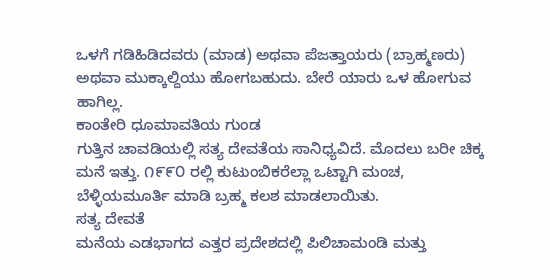ಒಳಗೆ ಗಡಿಹಿಡಿದವರು (ಮಾಡ) ಅಥವಾ ಪೆಜತ್ತಾಯರು (ಬ್ರಾಹ್ಮಣರು) ಅಥವಾ ಮುಕ್ಕಾಲ್ದಿಯು ಹೋಗಬಹುದು. ಬೇರೆ ಯಾರು ಒಳ ಹೋಗುವ ಹಾಗಿಲ್ಲ.
ಕಾಂತೇರಿ ಧೂಮಾವತಿಯ ಗುಂಡ
ಗುತ್ತಿನ ಚಾವಡಿಯಲ್ಲಿ ಸತ್ಯ ದೇವತೆಯ ಸಾನಿಧ್ಯವಿದೆ. ಮೊದಲು ಬರೀ ಚಿಕ್ಕ ಮನೆ ಇತ್ತು. ೧೯೯೦ ರಲ್ಲಿ ಕುಟುಂಬಿಕರೆಲ್ಲಾ ಒಟ್ಟಾಗಿ ಮಂಚ, ಬೆಳ್ಳಿಯಮೂರ್ತಿ ಮಾಡಿ ಬ್ರಹ್ಮ ಕಲಶ ಮಾಡಲಾಯಿತು.
ಸತ್ಯ ದೇವತೆ
ಮನೆಯ ಎಡಭಾಗದ ಎತ್ತರ ಪ್ರದೇಶದಲ್ಲಿ ಪಿಲಿಚಾಮಂಡಿ ಮತ್ತು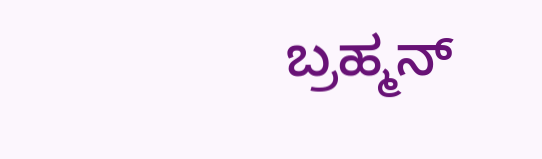ಬ್ರಹ್ಮನ್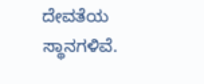ದೇವತೆಯ ಸ್ಥಾನಗಳಿವೆ.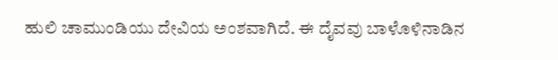ಹುಲಿ ಚಾಮುಂಡಿಯು ದೇವಿಯ ಅಂಶವಾಗಿದೆ. ಈ ದೈವವು ಬಾಳೊಳಿನಾಡಿನ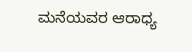ಮನೆಯವರ ಆರಾಧ್ಯ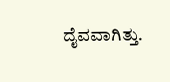ದೈವವಾಗಿತ್ತು.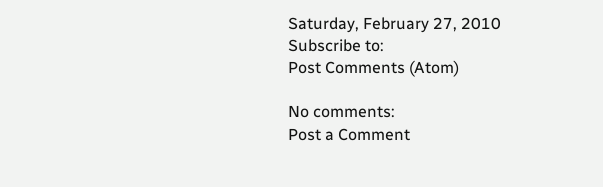Saturday, February 27, 2010
Subscribe to:
Post Comments (Atom)

No comments:
Post a Comment